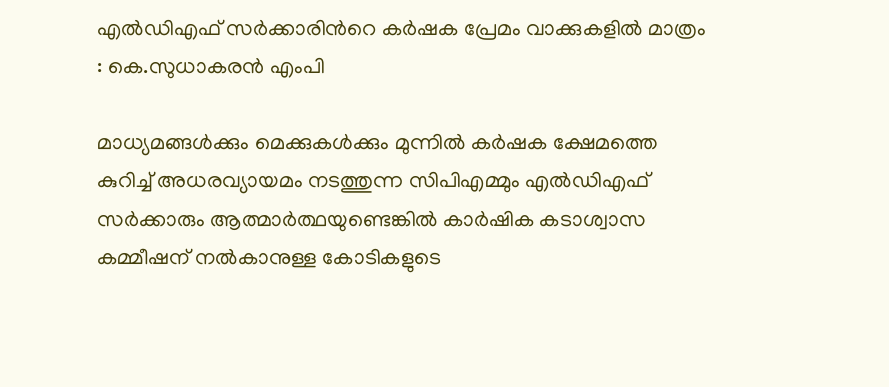എല്‍ഡിഎഫ് സര്‍ക്കാരിന്‍റെ കര്‍ഷക പ്രേമം വാക്കുകളില്‍ മാത്രം : കെ.സുധാകരന്‍ എംപി

മാധ്യമങ്ങള്‍ക്കും മെക്കുകള്‍ക്കും മുന്നില്‍ കര്‍ഷക ക്ഷേമത്തെ കുറിച്ച് അധരവ്യായമം നടത്തുന്ന സിപിഎമ്മും എല്‍ഡിഎഫ് സര്‍ക്കാരും ആത്മാര്‍ത്ഥയുണ്ടെങ്കില്‍ കാര്‍ഷിക കടാശ്വാസ കമ്മീഷന് നല്‍കാനുള്ള കോടികളുടെ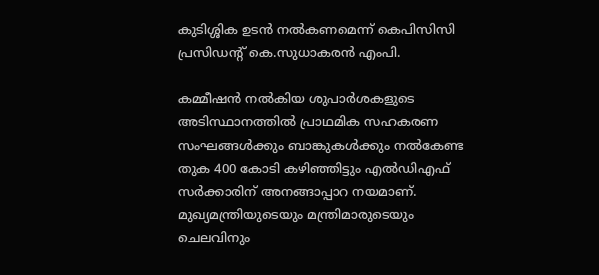കുടിശ്ശിക ഉടന്‍ നല്‍കണമെന്ന് കെപിസിസി പ്രസിഡന്‍റ് കെ.സുധാകരന്‍ എംപി.

കമ്മീഷന്‍ നല്‍കിയ ശുപാര്‍ശകളുടെ അടിസ്ഥാനത്തില്‍ പ്രാഥമിക സഹകരണ സംഘങ്ങള്‍ക്കും ബാങ്കുകള്‍ക്കും നല്‍കേണ്ട തുക 400 കോടി കഴിഞ്ഞിട്ടും എല്‍ഡിഎഫ് സര്‍ക്കാരിന് അനങ്ങാപ്പാറ നയമാണ്. മുഖ്യമന്ത്രിയുടെയും മന്ത്രിമാരുടെയും ചെലവിനും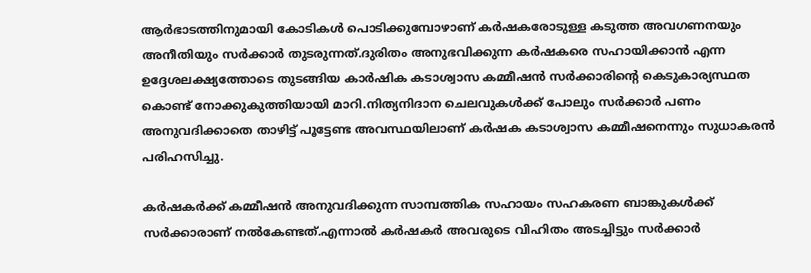ആര്‍ഭാടത്തിനുമായി കോടികള്‍ പൊടിക്കുമ്പോഴാണ് കര്‍ഷകരോടുള്ള കടുത്ത അവഗണനയും അനീതിയും സര്‍ക്കാര്‍ തുടരുന്നത്.ദുരിതം അനുഭവിക്കുന്ന കര്‍ഷകരെ സഹായിക്കാന്‍ എന്ന ഉദ്ദേശലക്ഷ്യത്തോടെ തുടങ്ങിയ കാര്‍ഷിക കടാശ്വാസ കമ്മീഷന്‍ സര്‍ക്കാരിന്‍റെ കെടുകാര്യസ്ഥത കൊണ്ട് നോക്കുകുത്തിയായി മാറി.നിത്യനിദാന ചെലവുകള്‍ക്ക് പോലും സര്‍ക്കാര്‍ പണം അനുവദിക്കാതെ താഴിട്ട് പൂട്ടേണ്ട അവസ്ഥയിലാണ് കര്‍ഷക കടാശ്വാസ കമ്മീഷനെന്നും സുധാകരന്‍ പരിഹസിച്ചു.

കര്‍ഷകര്‍ക്ക് കമ്മീഷന്‍ അനുവദിക്കുന്ന സാമ്പത്തിക സഹായം സഹകരണ ബാങ്കുകള്‍ക്ക് സര്‍ക്കാരാണ് നല്‍കേണ്ടത്.എന്നാല്‍ കര്‍ഷകര്‍ അവരുടെ വിഹിതം അടച്ചിട്ടും സര്‍ക്കാര്‍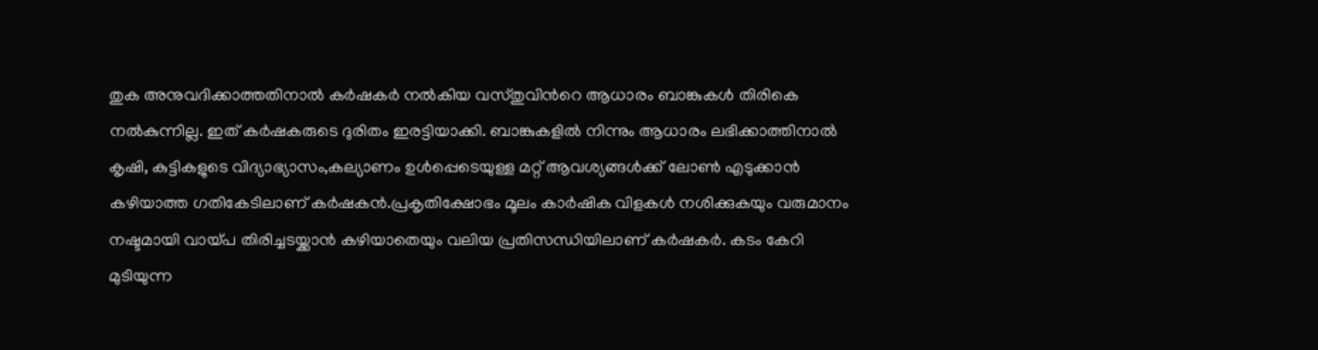തുക അനുവദിക്കാത്തതിനാല്‍ കര്‍ഷകര്‍ നല്‍കിയ വസ്തുവിന്‍റെ ആധാരം ബാങ്കുകള്‍ തിരികെ നല്‍കുന്നില്ല. ഇത് കര്‍ഷകരുടെ ദുരിതം ഇരട്ടിയാക്കി. ബാങ്കുകളില്‍ നിന്നും ആധാരം ലഭിക്കാത്തിനാല്‍ കൃഷി, കുട്ടികളുടെ വിദ്യാഭ്യാസം,കല്യാണം ഉള്‍പ്പെടെയുള്ള മറ്റ് ആവശ്യങ്ങള്‍ക്ക് ലോണ്‍ എടുക്കാന്‍ കഴിയാത്ത ഗതികേടിലാണ് കര്‍ഷകന്‍.പ്രകൃതിക്ഷോഭം മൂലം കാര്‍ഷിക വിളകള്‍ നശിക്കുകയും വരുമാനം നഷ്ടമായി വായ്പ തിരിച്ചടയ്ക്കാന്‍ കഴിയാതെയും വലിയ പ്രതിസന്ധിയിലാണ് കര്‍ഷകര്‍. കടം കേറി മുടിയുന്ന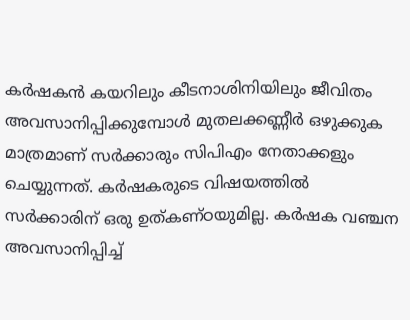കര്‍ഷകന്‍ കയറിലും കീടനാശിനിയിലും ജീവിതം അവസാനിപ്പിക്കുമ്പോള്‍ മുതലക്കണ്ണീര്‍ ഒഴുക്കുക മാത്രമാണ് സര്‍ക്കാരും സിപിഎം നേതാക്കളും ചെയ്യുന്നത്. കര്‍ഷകരുടെ വിഷയത്തില്‍ സര്‍ക്കാരിന് ഒരു ഉത്കണ്ഠയുമില്ല. കര്‍ഷക വഞ്ചന അവസാനിപ്പിച്ച്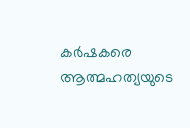കര്‍ഷകരെ ആത്മഹത്യയുടെ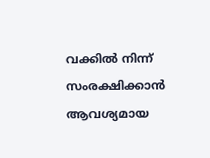വക്കില്‍ നിന്ന് സംരക്ഷിക്കാന്‍ ആവശ്യമായ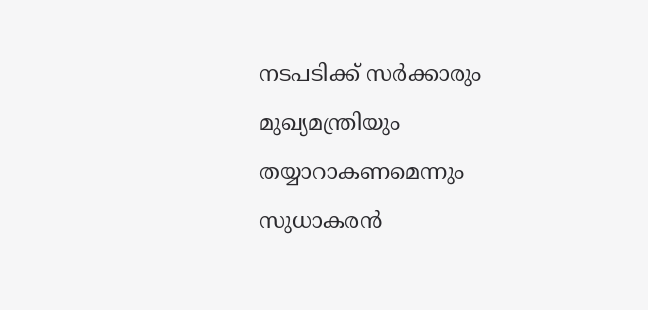നടപടിക്ക് സര്‍ക്കാരും മുഖ്യമന്ത്രിയും തയ്യാറാകണമെന്നും സുധാകരന്‍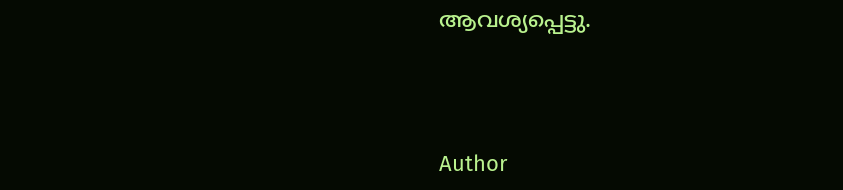ആവശ്യപ്പെട്ടു.



Author